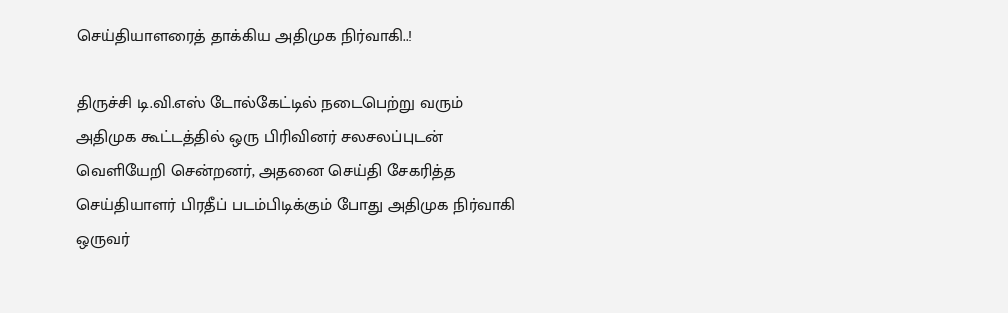செய்தியாளரைத் தாக்கிய அதிமுக நிர்வாகி..!

திருச்சி டி.வி.எஸ் டோல்கேட்டில் நடைபெற்று வரும் அதிமுக கூட்டத்தில் ஒரு பிரிவினர் சலசலப்புடன் வெளியேறி சென்றனர், அதனை செய்தி சேகரித்த செய்தியாளர் பிரதீப் படம்பிடிக்கும் போது அதிமுக நிர்வாகி ஒருவர்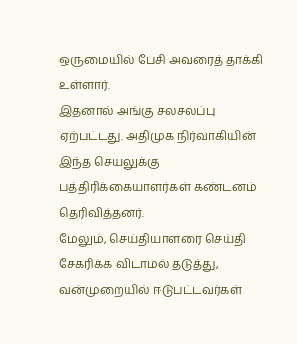ஒருமையில் பேசி அவரைத் தாக்கி உள்ளார்.
இதனால் அங்கு சலசலப்பு ஏற்பட்டது. அதிமுக நிர்வாகியின் இந்த செயலுக்கு பத்திரிக்கையாளர்கள் கண்டனம் தெரிவித்தனர்.
மேலும், செய்தியாளரை செய்தி சேகரிக்க விடாமல் தடுத்து, வன்முறையில் ஈடுபட்டவர்கள்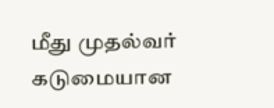மீது முதல்வர் கடுமையான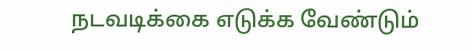நடவடிக்கை எடுக்க வேண்டும்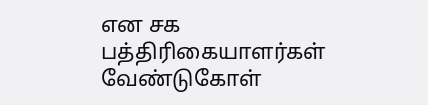என சக பத்திரிகையாளர்கள் வேண்டுகோள்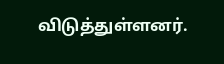விடுத்துள்ளனர்.